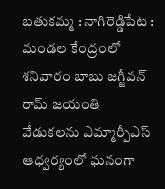బతుకమ్మ : నాగిరెడ్డిపేట : మండల కేంద్రంలో శనివారం బాబు జగ్జీవన్ రామ్ జయంతి వేడుకలను ఎమ్మార్పీఎస్ ఆధ్వర్యంలో ఘనంగా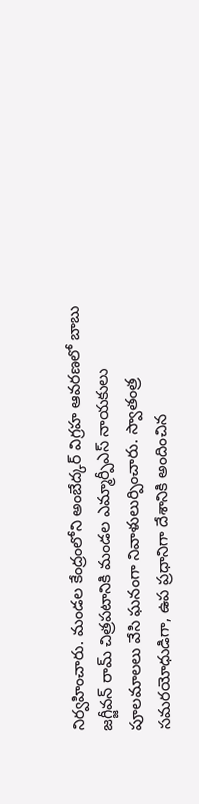నిర్వహించారు. మండల కేంద్రంలోని అంబేద్కర్ విగ్రహ ఆవరణలో బాబు జగ్జీవన్ రామ్ చిత్రపటానికి మండల ఎమ్మార్పీఎస్ నాయకులు పూలమాలలు వేసి ఘనంగా నివాళులుర్పించారు. స్వాతంత్ర సమరయోధుడిగా, ఉప ప్రధానిగా దేశానికి అందించిన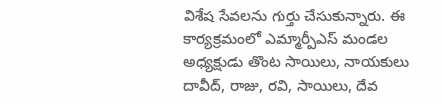విశేష సేవలను గుర్తు చేసుకున్నారు. ఈ కార్యక్రమంలో ఎమ్మార్పీఎస్ మండల అధ్యక్షుడు తొంట సాయిలు, నాయకులు దావీద్, రాజు, రవి, సాయిలు, దేవ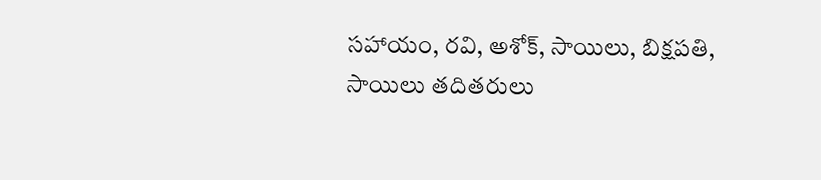సహాయం, రవి, అశోక్, సాయిలు, బిక్షపతి, సాయిలు తదితరులు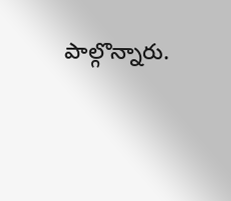పాల్గొన్నారు.